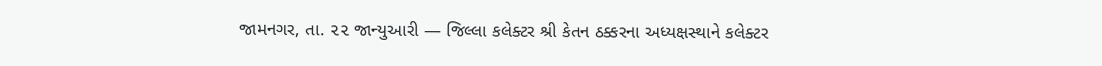જામનગર, તા. ૨૨ જાન્યુઆરી — જિલ્લા કલેક્ટર શ્રી કેતન ઠક્કરના અધ્યક્ષસ્થાને કલેક્ટર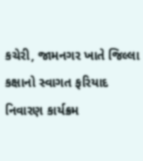કચેરી, જામનગર ખાતે જિલ્લા કક્ષાનો સ્વાગત ફરિયાદ નિવારણ કાર્યક્રમ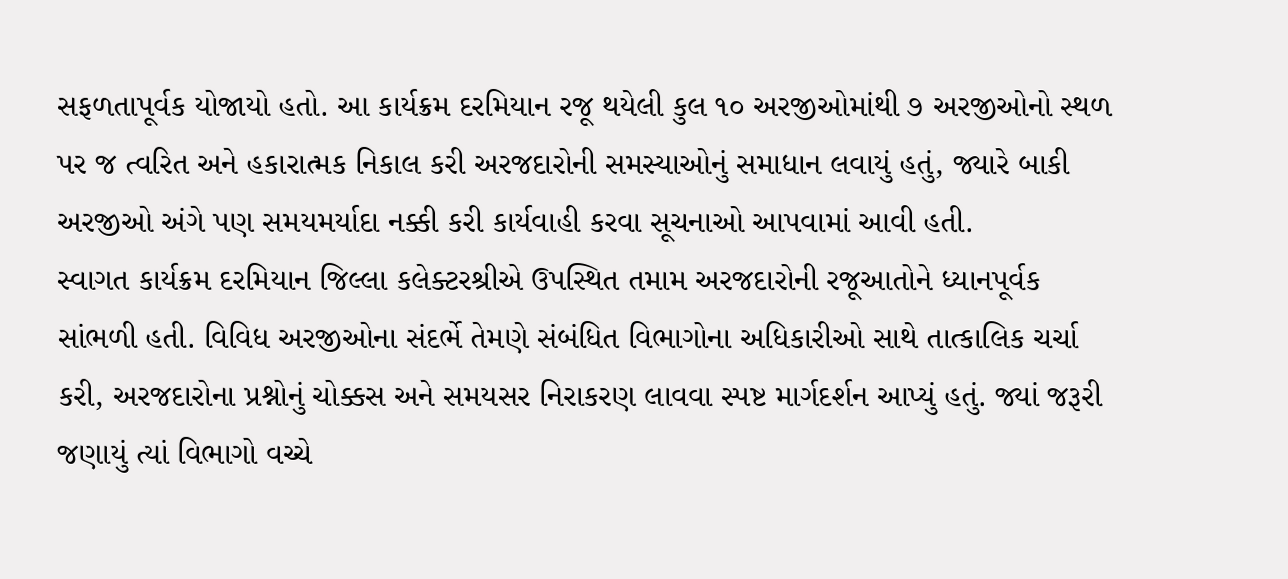સફળતાપૂર્વક યોજાયો હતો. આ કાર્યક્રમ દરમિયાન રજૂ થયેલી કુલ ૧૦ અરજીઓમાંથી ૭ અરજીઓનો સ્થળ પર જ ત્વરિત અને હકારાત્મક નિકાલ કરી અરજદારોની સમસ્યાઓનું સમાધાન લવાયું હતું, જ્યારે બાકી અરજીઓ અંગે પણ સમયમર્યાદા નક્કી કરી કાર્યવાહી કરવા સૂચનાઓ આપવામાં આવી હતી.
સ્વાગત કાર્યક્રમ દરમિયાન જિલ્લા કલેક્ટરશ્રીએ ઉપસ્થિત તમામ અરજદારોની રજૂઆતોને ધ્યાનપૂર્વક સાંભળી હતી. વિવિધ અરજીઓના સંદર્ભે તેમણે સંબંધિત વિભાગોના અધિકારીઓ સાથે તાત્કાલિક ચર્ચા કરી, અરજદારોના પ્રશ્નોનું ચોક્કસ અને સમયસર નિરાકરણ લાવવા સ્પષ્ટ માર્ગદર્શન આપ્યું હતું. જ્યાં જરૂરી જણાયું ત્યાં વિભાગો વચ્ચે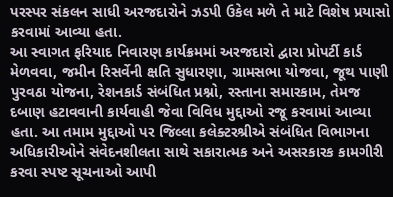પરસ્પર સંકલન સાધી અરજદારોને ઝડપી ઉકેલ મળે તે માટે વિશેષ પ્રયાસો કરવામાં આવ્યા હતા.
આ સ્વાગત ફરિયાદ નિવારણ કાર્યક્રમમાં અરજદારો દ્વારા પ્રોપર્ટી કાર્ડ મેળવવા, જમીન રિસર્વેની ક્ષતિ સુધારણા, ગ્રામસભા યોજવા, જૂથ પાણી પુરવઠા યોજના, રેશનકાર્ડ સંબંધિત પ્રશ્નો, રસ્તાના સમારકામ, તેમજ દબાણ હટાવવાની કાર્યવાહી જેવા વિવિધ મુદ્દાઓ રજૂ કરવામાં આવ્યા હતા. આ તમામ મુદ્દાઓ પર જિલ્લા કલેક્ટરશ્રીએ સંબંધિત વિભાગના અધિકારીઓને સંવેદનશીલતા સાથે સકારાત્મક અને અસરકારક કામગીરી કરવા સ્પષ્ટ સૂચનાઓ આપી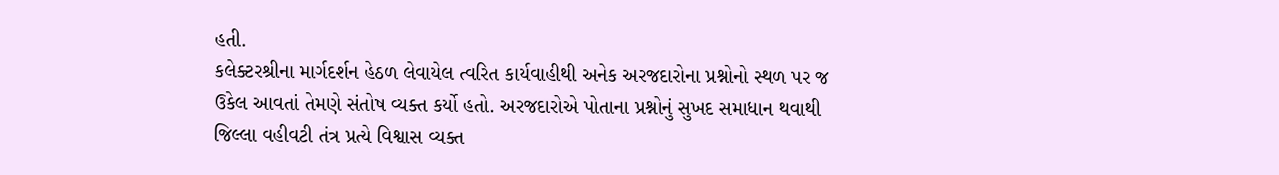હતી.
કલેક્ટરશ્રીના માર્ગદર્શન હેઠળ લેવાયેલ ત્વરિત કાર્યવાહીથી અનેક અરજદારોના પ્રશ્નોનો સ્થળ પર જ ઉકેલ આવતાં તેમણે સંતોષ વ્યક્ત કર્યો હતો. અરજદારોએ પોતાના પ્રશ્નોનું સુખદ સમાધાન થવાથી જિલ્લા વહીવટી તંત્ર પ્રત્યે વિશ્વાસ વ્યક્ત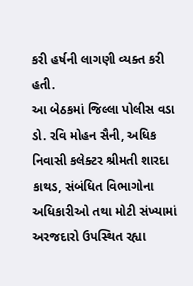કરી હર્ષની લાગણી વ્યક્ત કરી હતી.
આ બેઠકમાં જિલ્લા પોલીસ વડા ડો. રવિ મોહન સૈની, અધિક નિવાસી કલેક્ટર શ્રીમતી શારદા કાથડ, સંબંધિત વિભાગોના અધિકારીઓ તથા મોટી સંખ્યામાં અરજદારો ઉપસ્થિત રહ્યા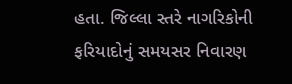હતા. જિલ્લા સ્તરે નાગરિકોની ફરિયાદોનું સમયસર નિવારણ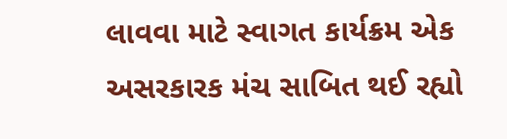લાવવા માટે સ્વાગત કાર્યક્રમ એક અસરકારક મંચ સાબિત થઈ રહ્યો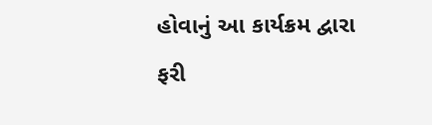હોવાનું આ કાર્યક્રમ દ્વારા ફરી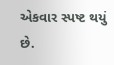એકવાર સ્પષ્ટ થયું છે.